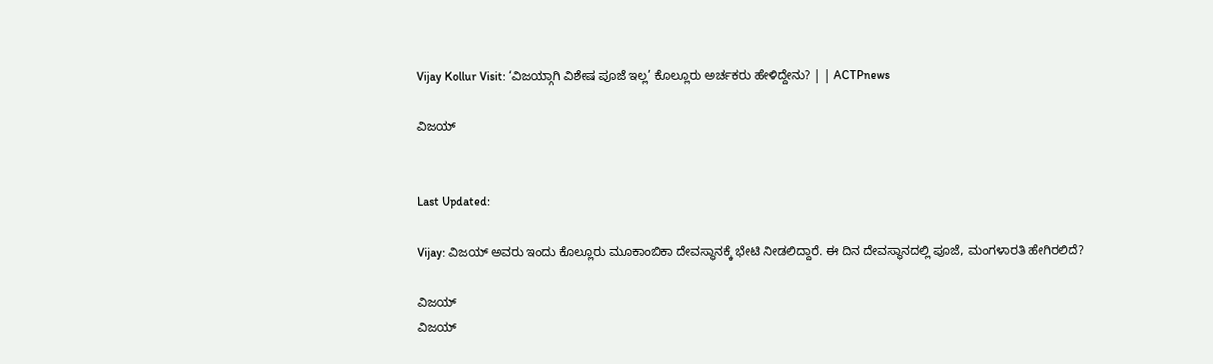Vijay Kollur Visit: ‘ವಿಜಯ್ಗಾಗಿ ವಿಶೇಷ ಪೂಜೆ ಇಲ್ಲ’ ಕೊಲ್ಲೂರು ಅರ್ಚಕರು ಹೇಳಿದ್ದೇನು? | | ACTPnews

ವಿಜಯ್


Last Updated:

Vijay: ವಿಜಯ್ ಅವರು ಇಂದು ಕೊಲ್ಲೂರು ಮೂಕಾಂಬಿಕಾ ದೇವಸ್ಥಾನಕ್ಕೆ ಭೇಟಿ ನೀಡಲಿದ್ದಾರೆ. ಈ ದಿನ ದೇವಸ್ಥಾನದಲ್ಲಿ ಪೂಜೆ, ಮಂಗಳಾರತಿ ಹೇಗಿರಲಿದೆ?

ವಿಜಯ್
ವಿಜಯ್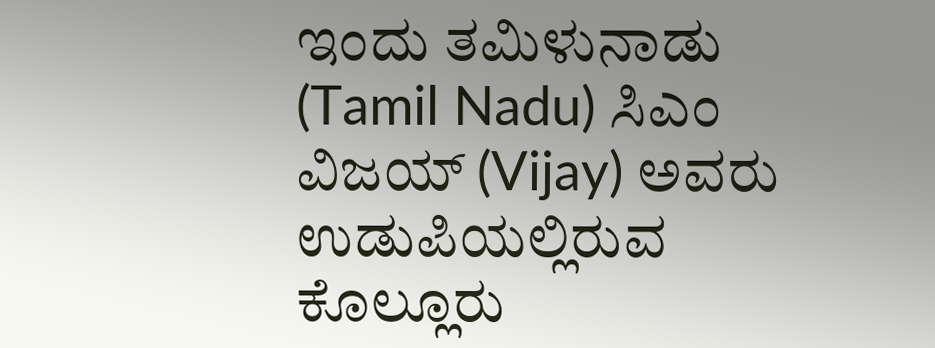ಇಂದು ತಮಿಳುನಾಡು (Tamil Nadu) ಸಿಎಂ ವಿಜಯ್ (Vijay) ಅವರು ಉಡುಪಿಯಲ್ಲಿರುವ ಕೊಲ್ಲೂರು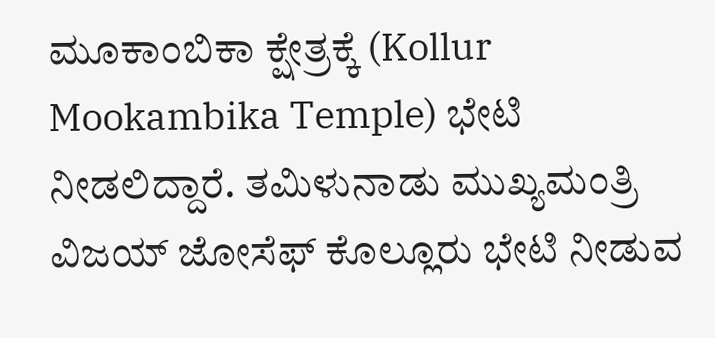ಮೂಕಾಂಬಿಕಾ ಕ್ಷೇತ್ರಕ್ಕೆ (Kollur Mookambika Temple) ಭೇಟಿ ನೀಡಲಿದ್ದಾರೆ. ತಮಿಳುನಾಡು ಮುಖ್ಯಮಂತ್ರಿ ವಿಜಯ್ ಜೋಸೆಫ್ ಕೊಲ್ಲೂರು ಭೇಟಿ ನೀಡುವ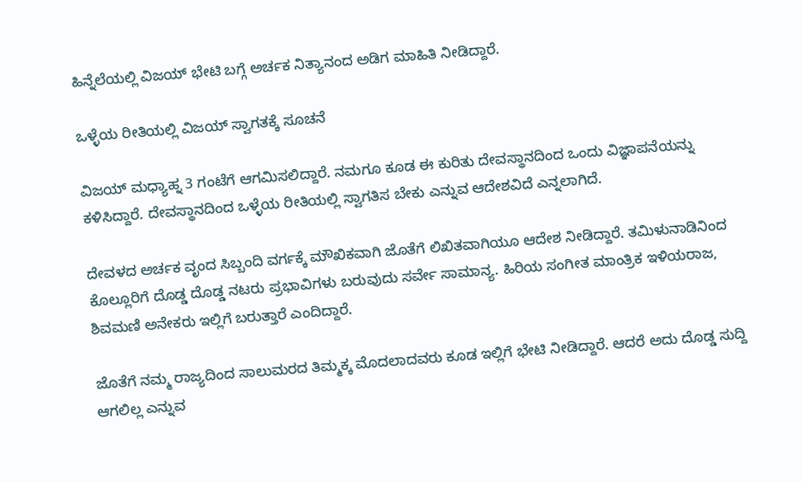ಹಿನ್ನೆಲೆಯಲ್ಲಿ ವಿಜಯ್ ಭೇಟಿ ಬಗ್ಗೆ ಅರ್ಚಕ ನಿತ್ಯಾನಂದ ಅಡಿಗ ಮಾಹಿತಿ ನೀಡಿದ್ದಾರೆ.

ಒಳ್ಳೆಯ ರೀತಿಯಲ್ಲಿ ವಿಜಯ್ ಸ್ವಾಗತಕ್ಕೆ ಸೂಚನೆ

ವಿಜಯ್ ಮಧ್ಯಾಹ್ನ 3 ಗಂಟೆಗೆ ಆಗಮಿಸಲಿದ್ದಾರೆ. ನಮಗೂ ಕೂಡ ಈ ಕುರಿತು ದೇವಸ್ಥಾನದಿಂದ ಒಂದು ವಿಜ್ಞಾಪನೆಯನ್ನು ಕಳಿಸಿದ್ದಾರೆ. ದೇವಸ್ಥಾನದಿಂದ ಒಳ್ಳೆಯ ರೀತಿಯಲ್ಲಿ ಸ್ವಾಗತಿಸ ಬೇಕು ಎನ್ನುವ ಆದೇಶವಿದೆ ಎನ್ನಲಾಗಿದೆ.

ದೇವಳದ ಅರ್ಚಕ ವೃಂದ ಸಿಬ್ಬಂದಿ ವರ್ಗಕ್ಕೆ ಮೌಖಿಕವಾಗಿ ಜೊತೆಗೆ ಲಿಖಿತವಾಗಿಯೂ ಆದೇಶ ನೀಡಿದ್ದಾರೆ. ತಮಿಳುನಾಡಿನಿಂದ ಕೊಲ್ಲೂರಿಗೆ ದೊಡ್ಡ ದೊಡ್ಡ ನಟರು ಪ್ರಭಾವಿಗಳು ಬರುವುದು ಸರ್ವೇ ಸಾಮಾನ್ಯ. ಹಿರಿಯ ಸಂಗೀತ ಮಾಂತ್ರಿಕ ಇಳಿಯರಾಜ, ಶಿವಮಣಿ ಅನೇಕರು ಇಲ್ಲಿಗೆ ಬರುತ್ತಾರೆ ಎಂದಿದ್ದಾರೆ.

ಜೊತೆಗೆ ನಮ್ಮ ರಾಜ್ಯದಿಂದ ಸಾಲುಮರದ ತಿಮ್ಮಕ್ಕ ಮೊದಲಾದವರು ಕೂಡ ಇಲ್ಲಿಗೆ ಭೇಟಿ ನೀಡಿದ್ದಾರೆ. ಆದರೆ ಅದು ದೊಡ್ಡ ಸುದ್ದಿ ಆಗಲಿಲ್ಲ ಎನ್ನುವ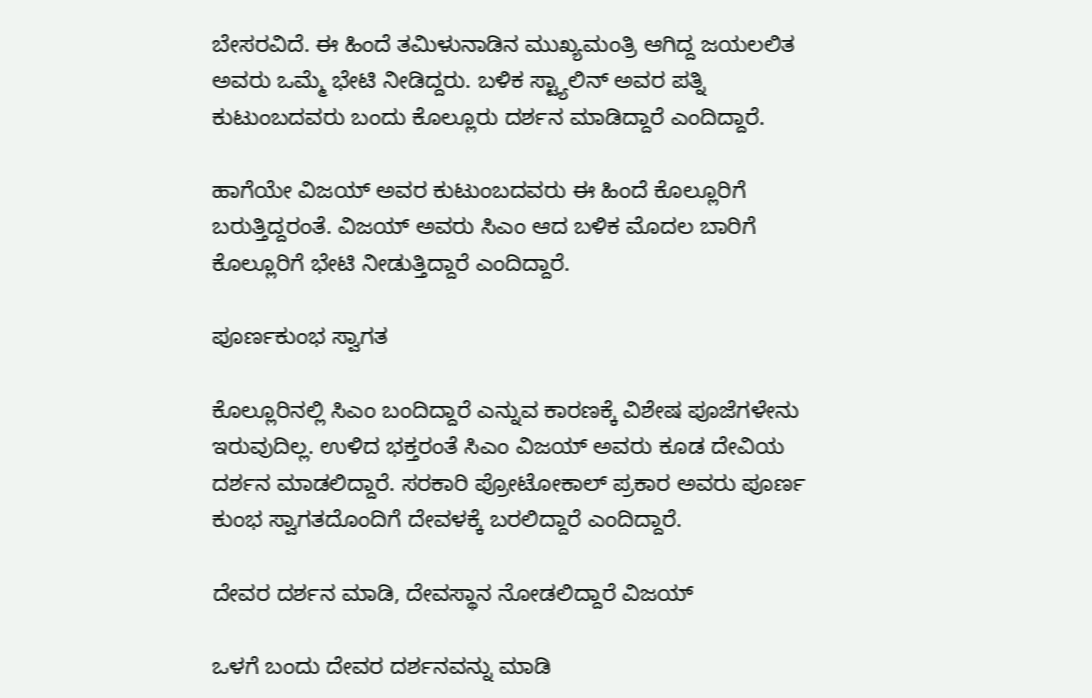ಬೇಸರವಿದೆ. ಈ ಹಿಂದೆ ತಮಿಳುನಾಡಿನ ಮುಖ್ಯಮಂತ್ರಿ ಆಗಿದ್ದ ಜಯಲಲಿತ ಅವರು ಒಮ್ಮೆ ಭೇಟಿ ನೀಡಿದ್ದರು. ಬಳಿಕ ಸ್ಟ್ಯಾಲಿನ್ ಅವರ ಪತ್ನಿ ಕುಟುಂಬದವರು ಬಂದು ಕೊಲ್ಲೂರು ದರ್ಶನ ಮಾಡಿದ್ದಾರೆ ಎಂದಿದ್ದಾರೆ.

ಹಾಗೆಯೇ ವಿಜಯ್ ಅವರ ಕುಟುಂಬದವರು ಈ ಹಿಂದೆ ಕೊಲ್ಲೂರಿಗೆ ಬರುತ್ತಿದ್ದರಂತೆ. ವಿಜಯ್ ಅವರು ಸಿಎಂ ಆದ ಬಳಿಕ ಮೊದಲ ಬಾರಿಗೆ ಕೊಲ್ಲೂರಿಗೆ ಭೇಟಿ ನೀಡುತ್ತಿದ್ದಾರೆ ಎಂದಿದ್ದಾರೆ.

ಪೂರ್ಣಕುಂಭ ಸ್ವಾಗತ

ಕೊಲ್ಲೂರಿನಲ್ಲಿ ಸಿಎಂ ಬಂದಿದ್ದಾರೆ ಎನ್ನುವ ಕಾರಣಕ್ಕೆ ವಿಶೇಷ ಪೂಜೆಗಳೇನು ಇರುವುದಿಲ್ಲ. ಉಳಿದ ಭಕ್ತರಂತೆ ಸಿಎಂ ವಿಜಯ್ ಅವರು ಕೂಡ ದೇವಿಯ ದರ್ಶನ ಮಾಡಲಿದ್ದಾರೆ. ಸರಕಾರಿ ಪ್ರೋಟೋಕಾಲ್ ಪ್ರಕಾರ ಅವರು ಪೂರ್ಣ ಕುಂಭ ಸ್ವಾಗತದೊಂದಿಗೆ ದೇವಳಕ್ಕೆ ಬರಲಿದ್ದಾರೆ ಎಂದಿದ್ದಾರೆ.

ದೇವರ ದರ್ಶನ ಮಾಡಿ, ದೇವಸ್ಥಾನ ನೋಡಲಿದ್ದಾರೆ ವಿಜಯ್

ಒಳಗೆ ಬಂದು ದೇವರ ದರ್ಶನವನ್ನು ಮಾಡಿ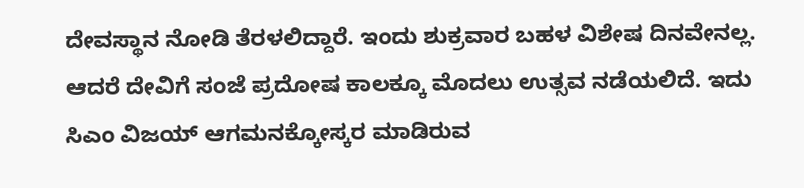ದೇವಸ್ಥಾನ ನೋಡಿ ತೆರಳಲಿದ್ದಾರೆ. ಇಂದು ಶುಕ್ರವಾರ ಬಹಳ ವಿಶೇಷ ದಿನವೇನಲ್ಲ. ಆದರೆ ದೇವಿಗೆ ಸಂಜೆ ಪ್ರದೋಷ ಕಾಲಕ್ಕೂ ಮೊದಲು ಉತ್ಸವ ನಡೆಯಲಿದೆ. ಇದು ಸಿಎಂ ವಿಜಯ್ ಆಗಮನಕ್ಕೋಸ್ಕರ ಮಾಡಿರುವ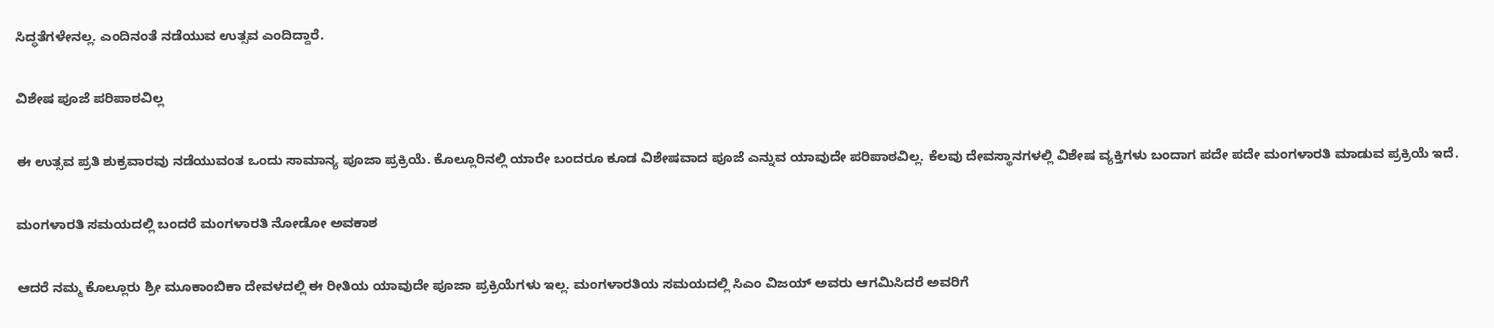ಸಿದ್ಧತೆಗಳೇನಲ್ಲ. ಎಂದಿನಂತೆ ನಡೆಯುವ ಉತ್ಸವ ಎಂದಿದ್ದಾರೆ.

ವಿಶೇಷ ಪೂಜೆ ಪರಿಪಾಠವಿಲ್ಲ

ಈ ಉತ್ಸವ ಪ್ರತಿ ಶುಕ್ರವಾರವು ನಡೆಯುವಂತ ಒಂದು ಸಾಮಾನ್ಯ ಪೂಜಾ ಪ್ರಕ್ರಿಯೆ. ಕೊಲ್ಲೂರಿನಲ್ಲಿ ಯಾರೇ ಬಂದರೂ ಕೂಡ ವಿಶೇಷವಾದ ಪೂಜೆ ಎನ್ನುವ ಯಾವುದೇ ಪರಿಪಾಠವಿಲ್ಲ. ಕೆಲವು ದೇವಸ್ಥಾನಗಳಲ್ಲಿ ವಿಶೇಷ ವ್ಯಕ್ತಿಗಳು ಬಂದಾಗ ಪದೇ ಪದೇ ಮಂಗಳಾರತಿ ಮಾಡುವ ಪ್ರಕ್ರಿಯೆ ಇದೆ.

ಮಂಗಳಾರತಿ ಸಮಯದಲ್ಲಿ ಬಂದರೆ ಮಂಗಳಾರತಿ ನೋಡೋ ಅವಕಾಶ

ಆದರೆ ನಮ್ಮ ಕೊಲ್ಲೂರು ಶ್ರೀ ಮೂಕಾಂಬಿಕಾ ದೇವಳದಲ್ಲಿ ಈ ರೀತಿಯ ಯಾವುದೇ ಪೂಜಾ ಪ್ರಕ್ರಿಯೆಗಳು ಇಲ್ಲ. ಮಂಗಳಾರತಿಯ ಸಮಯದಲ್ಲಿ ಸಿಎಂ ವಿಜಯ್ ಅವರು ಆಗಮಿಸಿದರೆ ಅವರಿಗೆ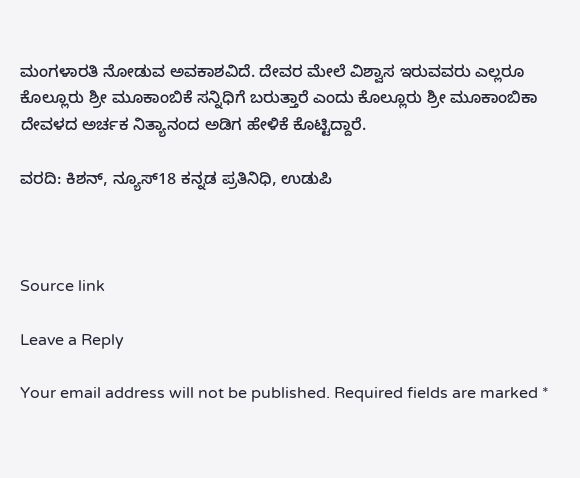ಮಂಗಳಾರತಿ ನೋಡುವ ಅವಕಾಶವಿದೆ. ದೇವರ ಮೇಲೆ ವಿಶ್ವಾಸ ಇರುವವರು ಎಲ್ಲರೂ ಕೊಲ್ಲೂರು ಶ್ರೀ ಮೂಕಾಂಬಿಕೆ ಸನ್ನಿಧಿಗೆ ಬರುತ್ತಾರೆ ಎಂದು ಕೊಲ್ಲೂರು ಶ್ರೀ ಮೂಕಾಂಬಿಕಾ ದೇವಳದ ಅರ್ಚಕ ನಿತ್ಯಾನಂದ ಅಡಿಗ ಹೇಳಿಕೆ ಕೊಟ್ಟಿದ್ದಾರೆ.

ವರದಿ: ಕಿಶನ್, ನ್ಯೂಸ್18 ಕನ್ನಡ ಪ್ರತಿನಿಧಿ, ಉಡುಪಿ



Source link

Leave a Reply

Your email address will not be published. Required fields are marked *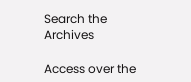Search the Archives

Access over the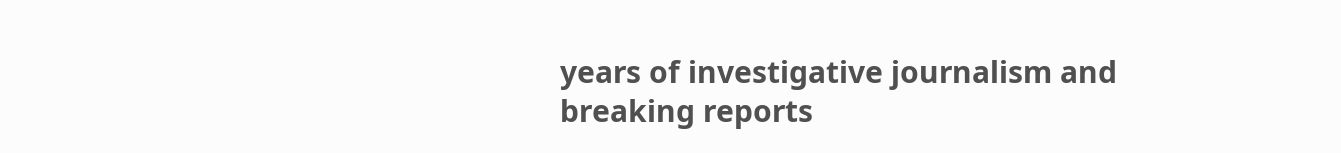years of investigative journalism and breaking reports